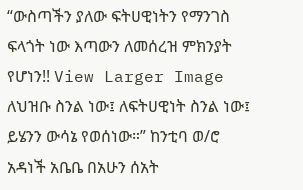“ውስጣችን ያለው ፍትሀዊነትን የማንገስ ፍላጎት ነው እጣውን ለመሰረዝ ምክንያት የሆነን!! View Larger Image ለህዝቡ ስንል ነው፤ ለፍትሀዊነት ስንል ነው፤ ይሄንን ውሳኔ የወሰነው።” ከንቲባ ወ/ሮ አዳነች አቤቤ በአሁን ሰአት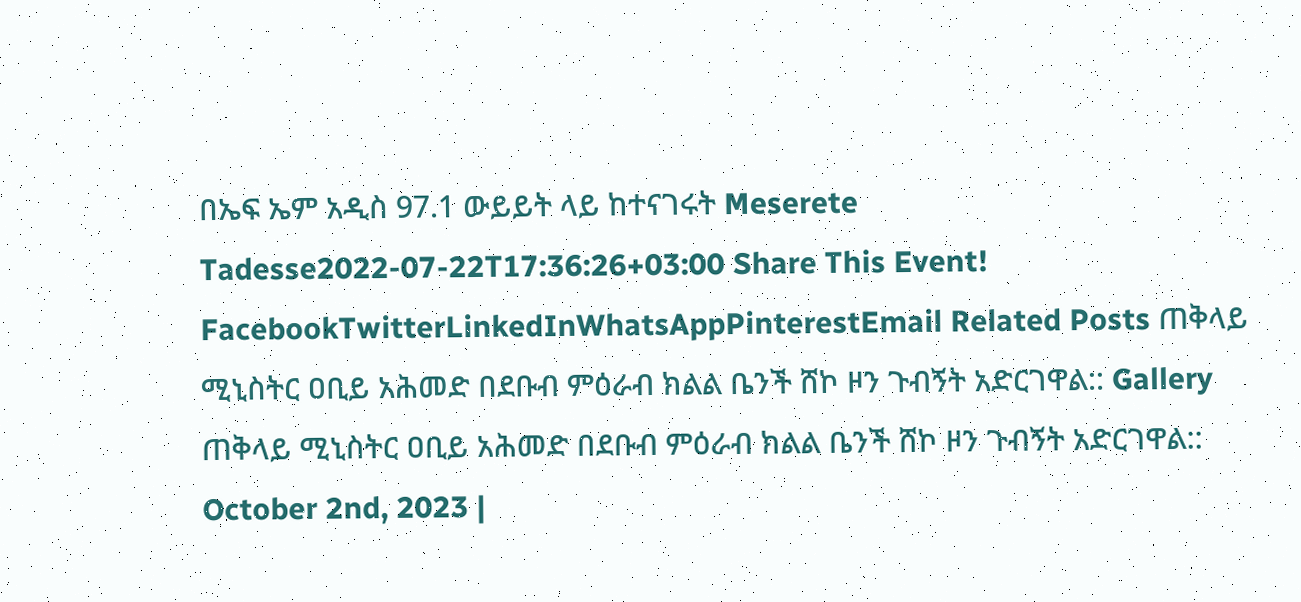በኤፍ ኤም አዲስ 97.1 ውይይት ላይ ከተናገሩት Meserete Tadesse2022-07-22T17:36:26+03:00 Share This Event! FacebookTwitterLinkedInWhatsAppPinterestEmail Related Posts ጠቅላይ ሚኒስትር ዐቢይ አሕመድ በደቡብ ምዕራብ ክልል ቤንች ሸኮ ዞን ጉብኝት አድርገዋል:: Gallery ጠቅላይ ሚኒስትር ዐቢይ አሕመድ በደቡብ ምዕራብ ክልል ቤንች ሸኮ ዞን ጉብኝት አድርገዋል:: October 2nd, 2023 |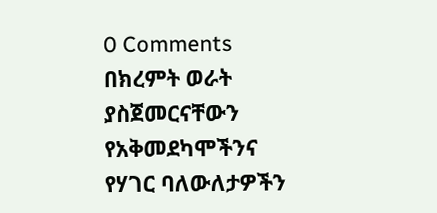0 Comments በክረምት ወራት ያስጀመርናቸውን የአቅመደካሞችንና የሃገር ባለውለታዎችን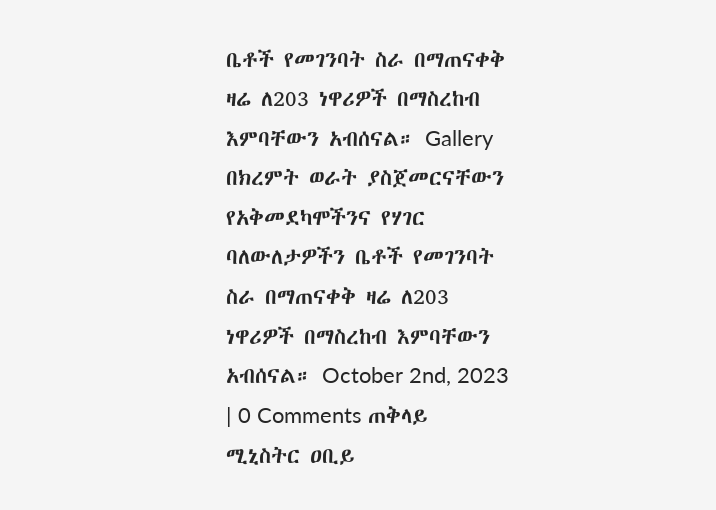ቤቶች የመገንባት ስራ በማጠናቀቅ ዛሬ ለ203 ነዋሪዎች በማስረከብ እምባቸውን አብሰናል። Gallery በክረምት ወራት ያስጀመርናቸውን የአቅመደካሞችንና የሃገር ባለውለታዎችን ቤቶች የመገንባት ስራ በማጠናቀቅ ዛሬ ለ203 ነዋሪዎች በማስረከብ እምባቸውን አብሰናል። October 2nd, 2023 | 0 Comments ጠቅላይ ሚኒስትር ዐቢይ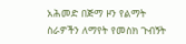አሕመድ በጅማ ዞን የልማት ስራዎችን ለማየት የመስክ ጉብኝት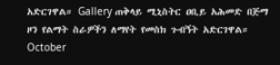አድርገዋል። Gallery ጠቅላይ ሚኒስትር ዐቢይ አሕመድ በጅማ ዞን የልማት ስራዎችን ለማየት የመስክ ጉብኝት አድርገዋል። October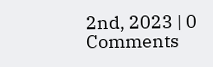2nd, 2023 | 0 Comments